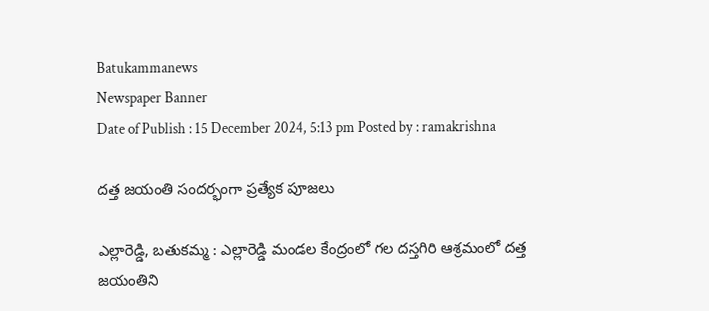Batukammanews
Newspaper Banner
Date of Publish : 15 December 2024, 5:13 pm Posted by : ramakrishna

దత్త జయంతి సందర్భంగా ప్రత్యేక పూజలు

ఎల్లారెడ్డి, బతుకమ్మ : ఎల్లారెడ్డి మండల కేంద్రంలో గల దస్తగిరి ఆశ్రమంలో దత్త జయంతిని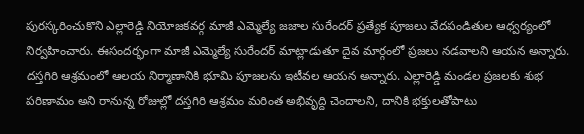పురస్కరించుకొని ఎల్లారెడ్డి నియోజకవర్గ మాజీ ఎమ్మెల్యే జజాల సురేందర్ ప్రత్యేక పూజలు వేదపండితుల ఆధ్వర్యంలో నిర్వహించారు. ఈసందర్భంగా మాజీ ఎమ్మెల్యే సురేందర్ మాట్లాడుతూ దైవ మార్గంలో ప్రజలు నడవాలని ఆయన అన్నారు.  దస్తగిరి ఆశ్రమంలో ఆలయ నిర్మాణానికి భూమి పూజలను ఇటీవల ఆయన అన్నారు. ఎల్లారెడ్డి మండల ప్రజలకు శుభ పరిణామం అని రానున్న రోజుల్లో దస్తగిరి ఆశ్రమం మరింత అభివృద్ది చెందాలని, దానికి భక్తులతోపాటు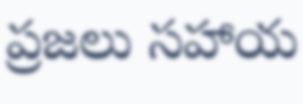ప్రజలు సహాయ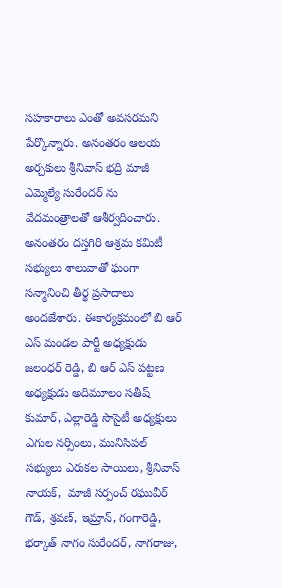సహకారాలు ఎంతో అవసరమని పేర్కొన్నారు. అనంతరం ఆలయ అర్చకులు శ్రీనివాస్ భద్రి మాజీ ఎమ్మెల్యే సురేందర్ ను వేదమంత్రాలతో ఆశీర్వదించారు. అనంతరం దస్తగిరి ఆశ్రమ కమిటీ సభ్యులు శాలువాతో ఘంగా సన్మానించి తీర్థ ప్రసాదాలు అందజేశారు. ఈకార్యక్రమంలో బి ఆర్ ఎస్ మండల పార్టీ అధ్యక్షుడు జలంధర్ రెడ్డి, బి ఆర్ ఎస్ పట్టణ అధ్యక్షుడు అదిమూలం సతీష్ కుమార్, ఎల్లారెడ్డి సొసైటీ అధ్యక్షులు ఎగుల నర్సింలు, మునిసిపల్ సభ్యులు ఎరుకల సాయిలు, శ్రీనివాస్ నాయక్,  మాజీ సర్పంచ్ రఘువీర్ గౌడ్, శ్రవణ్, ఇమ్రాన్, గంగారెడ్డి, భర్కాత్ నాగం సురేందర్, నాగరాజు,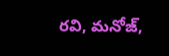రవి, మనోజ్,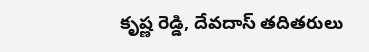కృష్ణ రెడ్డి, దేవదాస్ తదితరులు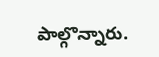పాల్గొన్నారు.